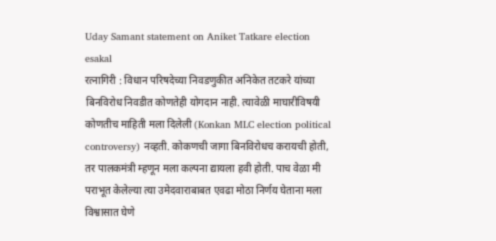Uday Samant statement on Aniket Tatkare election
esakal
रत्नागिरी : विधान परिषदेच्या निवडणुकीत अनिकेत तटकरे यांच्या बिनविरोध निवडीत कोणतेही योगदान नाही. त्यावेळी माघारीविषयी कोणतीच माहिती मला दिलेली (Konkan MLC election political controversy) नव्हती. कोकणची जागा बिनविरोधच करायची होती, तर पालकमंत्री म्हणून मला कल्पना द्यायला हवी होती. पाच वेळा मी पराभूत केलेल्या त्या उमेदवाराबाबत एवढा मोठा निर्णय घेताना मला विश्वासात घेणे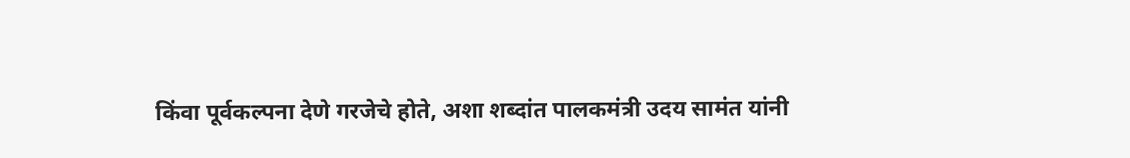किंवा पूर्वकल्पना देणे गरजेचे होते, अशा शब्दांत पालकमंत्री उदय सामंत यांनी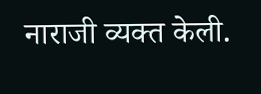नाराजी व्यक्त केली.